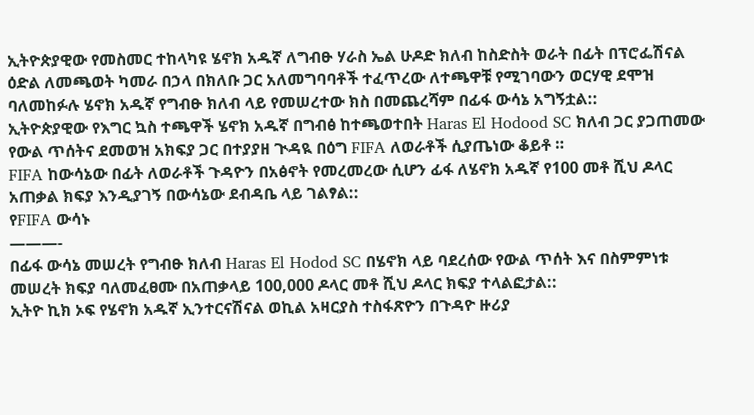ኢትዮጵያዊው የመስመር ተከላካዩ ሄኖክ አዱኛ ለግብፁ ሃራስ ኤል ሁዶድ ክለብ ከስድስት ወራት በፊት በፕሮፌሽናል ዕድል ለመጫወት ካመራ በኃላ በክለቡ ጋር አለመግባባቶች ተፈጥረው ለተጫዋቹ የሚገባውን ወርሃዊ ደሞዝ ባለመከፉሉ ሄኖክ አዱኛ የግብፁ ክለብ ላይ የመሠረተው ክስ በመጨረሻም በፊፋ ውሳኔ አግኝቷል::
ኢትዮጵያዊው የእግር ኳስ ተጫዋች ሄኖክ አዱኛ በግብፅ ከተጫወተበት Haras El Hodood SC ክለብ ጋር ያጋጠመው የውል ጥሰትና ደመወዝ አክፍያ ጋር በተያያዘ ጒዳዪ በዕግ FIFA ለወራቶች ሲያጤነው ቆይቶ ።
FIFA ከውሳኔው በፊት ለወራቶች ጉዳዮን በአፅኖት የመረመረው ሲሆን ፊፋ ለሄኖክ አዱኛ የ100 መቶ ሺህ ዶላር አጠቃል ክፍያ እንዲያገኝ በውሳኔው ደብዳቤ ላይ ገልፃል::
የFIFA ውሳኑ
———-
በፊፋ ውሳኔ መሠረት የግብፁ ክለብ Haras El Hodod SC በሄኖክ ላይ ባደረሰው የውል ጥሰት እና በስምምነቱ መሠረት ክፍያ ባለመፈፀሙ በአጠቃላይ 100,000 ዶላር መቶ ሺህ ዶላር ክፍያ ተላልፎታል::
ኢትዮ ኪክ ኦፍ የሄኖክ አዱኛ ኢንተርናሽናል ወኪል አዛርያስ ተስፋጽዮን በጉዳዮ ዙሪያ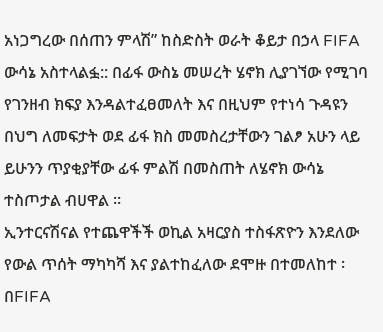አነጋግረው በሰጠን ምላሽ” ከስድስት ወራት ቆይታ በኃላ FIFA ውሳኔ አስተላልፏ:: በፊፋ ውስኔ መሠረት ሄኖክ ሊያገኘው የሚገባ የገንዘብ ክፍያ እንዳልተፈፀመለት እና በዚህም የተነሳ ጉዳዩን በህግ ለመፍታት ወደ ፊፋ ክስ መመስረታቸውን ገልፆ አሁን ላይ ይሁንን ጥያቂያቸው ፊፋ ምልሽ በመስጠት ለሄኖክ ውሳኔ ተስጦታል ብሀዋል ።
ኢንተርናሽናል የተጨዋችች ወኪል አዛርያስ ተስፋጽዮን እንደለው የውል ጥሰት ማካካሻ እና ያልተከፈለው ደሞዙ በተመለከተ ፡በFIFA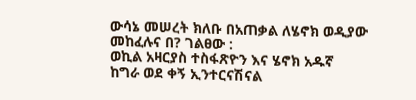ውሳኔ መሠረት ክለቡ በአጠቃል ለሄኖክ ወዲያው መከፈሉና በ? ገልፀው :
ወኪል አዛርያስ ተስፋጽዮን እና ሄኖክ አዱኛ
ከግራ ወደ ቀኝ ኢንተርናሽናል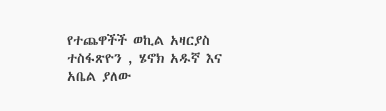የተጨዋችች ወኪል አዛርያስ ተስፋጽዮን , ሄኖክ አዱኛ እና አቤል ያለው